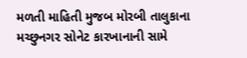મળતી માહિતી મુજબ મોરબી તાલુકાના મચ્છુનગર સોનેટ કારખાનાની સામે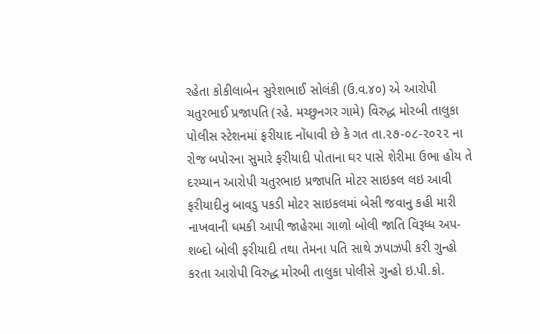રહેતા કોકીલાબેન સુરેશભાઈ સોલંકી (ઉ.વ.૪૦) એ આરોપી ચતુરભાઈ પ્રજાપતિ (રહે. મચ્છુનગર ગામે) વિરુદ્ધ મોરબી તાલુકા પોલીસ સ્ટેશનમાં ફરીયાદ નોંધાવી છે કે ગત તા.૨૭-૦૮-૨૦૨૨ ના રોજ બપોરના સુમારે ફરીયાદી પોતાના ઘર પાસે શેરીમા ઉભા હોય તે દરમ્યાન આરોપી ચતુરભાઇ પ્રજાપતિ મોટર સાઇકલ લઇ આવી ફરીયાદીનુ બાવડુ પકડી મોટર સાઇકલમાં બેસી જવાનુ કહી મારી નાખવાની ધમકી આપી જાહેરમા ગાળો બોલી જાતિ વિરૂધ્ધ અપ-શબ્દો બોલી ફરીયાદી તથા તેમના પતિ સાથે ઝપાઝપી કરી ગુન્હો કરતા આરોપી વિરુદ્ધ મોરબી તાલુકા પોલીસે ગુન્હો ઇ.પી.કો.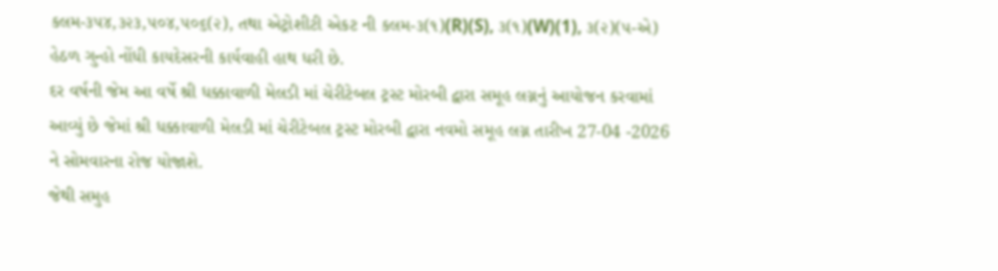કલમ-૩૫૪,૩૨૩,૫૦૪,૫૦૬(૨), તથા એટ્રોશીટી એકટ ની કલમ-૩(૧)(R)(S), ૩(૧)(W)(1), ૩(૨)(૫-એ) હેઠળ ગુન્હો નોંધી કાયદેસરની કાર્યવાહી હાથ ધરી છે.
દર વર્ષની જેમ આ વર્ષે શ્રી ધક્કાવાળી મેલડી માં ચેરીટેબલ ટ્રસ્ટ મોરબી દ્વારા સમૂહ લગ્નનું આયોજન કરવામાં આવ્યું છે જેમાં શ્રી ધક્કાવાળી મેલડી માં ચેરીટેબલ ટ્રસ્ટ મોરબી દ્વારા નવમો સમૂહ લગ્ન તારીખ 27-04 -2026 ને સોમવારના રોજ યોજાશે.
જેથી સમુહ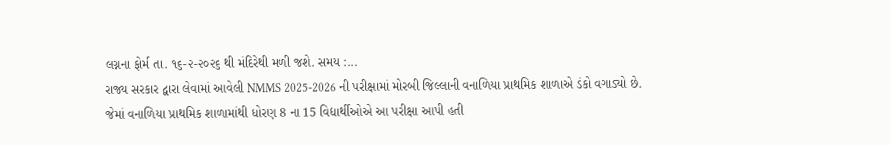લગ્નના ફોર્મ તા. ૧૬-૨-૨૦૨૬ થી મંદિરેથી મળી જશે. સમય :...
રાજ્ય સરકાર દ્વારા લેવામાં આવેલી NMMS 2025-2026 ની પરીક્ષામાં મોરબી જિલ્લાની વનાળિયા પ્રાથમિક શાળાએ ડંકો વગાડ્યો છે.
જેમાં વનાળિયા પ્રાથમિક શાળામાંથી ધોરણ 8 ના 15 વિદ્યાર્થીઓએ આ પરીક્ષા આપી હતી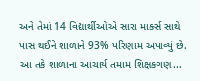અને તેમાં 14 વિદ્યાર્થીઓએ સારા માર્ક્સ સાથે પાસ થઈને શાળાને 93% પરિણામ અપાવ્યું છે. આ તકે શાળાના આચાર્ય તમામ શિક્ષકગણ...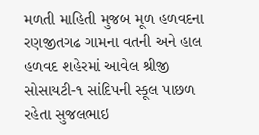મળતી માહિતી મુજબ મૂળ હળવદના રણજીતગઢ ગામના વતની અને હાલ હળવદ શહેરમાં આવેલ શ્રીજી સોસાયટી-૧ સાંદિપની સ્કૂલ પાછળ રહેતા સુજલભાઇ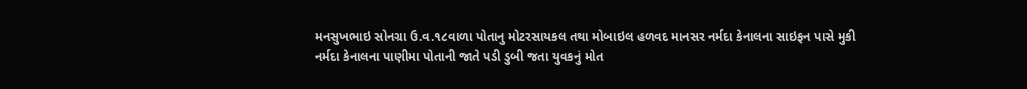મનસુખભાઇ સોનગ્રા ઉ.વ.૧૮વાળા પોતાનુ મોટરસાયકલ તથા મોબાઇલ હળવદ માનસર નર્મદા કેનાલના સાઇફન પાસે મુકી નર્મદા કેનાલના પાણીમા પોતાની જાતે પડી ડુબી જતા યુવકનું મોત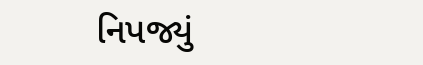નિપજ્યું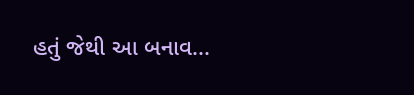હતું જેથી આ બનાવ...